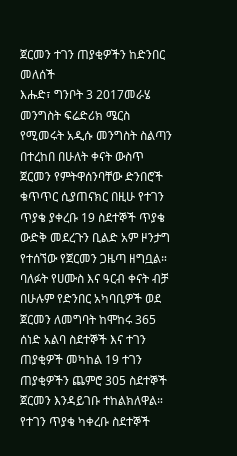ጀርመን ተገን ጠያቂዎችን ከድንበር መለሰች
እሑድ፣ ግንቦት 3 2017መራሄ መንግስት ፍሬድሪክ ሜርስ የሚመሩት አዲሱ መንግስት ስልጣን በተረከበ በሁለት ቀናት ውስጥ ጀርመን የምትዋሰንባቸው ድንበሮች ቁጥጥር ሲያጠናክር በዚሁ የተገን ጥያቄ ያቀረቡ 19 ስደተኞች ጥያቄ ውድቅ መደረጉን ቢልድ አም ዞንታግ የተሰኘው የጀርመን ጋዜጣ ዘግቧል።
ባለፉት የሀሙስ እና ዓርብ ቀናት ብቻ በሁሉም የድንበር አካባቢዎች ወደ ጀርመን ለመግባት ከሞከሩ 365 ሰነድ አልባ ስደተኞች እና ተገን ጠያቂዎች መካከል 19 ተገን ጠያቂዎችን ጨምሮ 305 ስደተኞች ጀርመን እንዳይገቡ ተከልክለዋል።
የተገን ጥያቄ ካቀረቡ ስደተኞች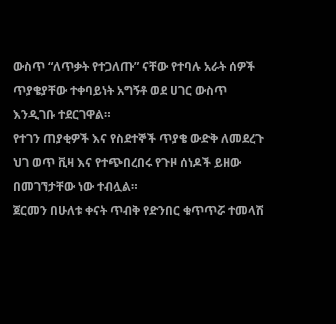ውስጥ “ለጥቃት የተጋለጡ” ናቸው የተባሉ አራት ሰዎች ጥያቄያቸው ተቀባይነት አግኝቶ ወደ ሀገር ውስጥ እንዲገቡ ተደርገዋል።
የተገን ጠያቂዎች እና የስደተኞች ጥያቄ ውድቅ ለመደረጉ ህገ ወጥ ቪዛ እና የተጭበረበሩ የጉዞ ሰነዶች ይዘው በመገኘታቸው ነው ተብሏል።
ጀርመን በሁለቱ ቀናት ጥብቅ የድንበር ቁጥጥሯ ተመላሽ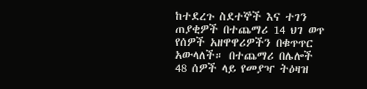ከተደረጉ ስደተኞች እና ተገን ጠያቂዎች በተጨማሪ 14 ህገ ወጥ የሰዎች አዘዋዋሪዎችን በቁጥጥር አውላለች። በተጨማሪ በሌሎች 48 ሰዎች ላይ የመያዣ ትዕዛዝ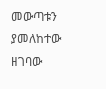መውጣቱን ያመለከተው ዘገባው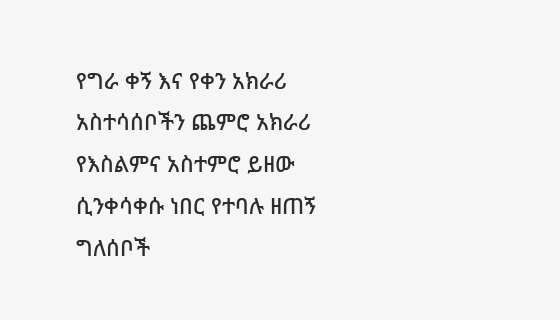የግራ ቀኝ እና የቀን አክራሪ አስተሳሰቦችን ጨምሮ አክራሪ የእስልምና አስተምሮ ይዘው ሲንቀሳቀሱ ነበር የተባሉ ዘጠኝ ግለሰቦች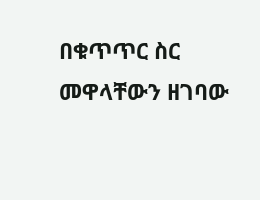በቁጥጥር ስር መዋላቸውን ዘገባው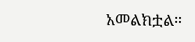አመልክቷል።